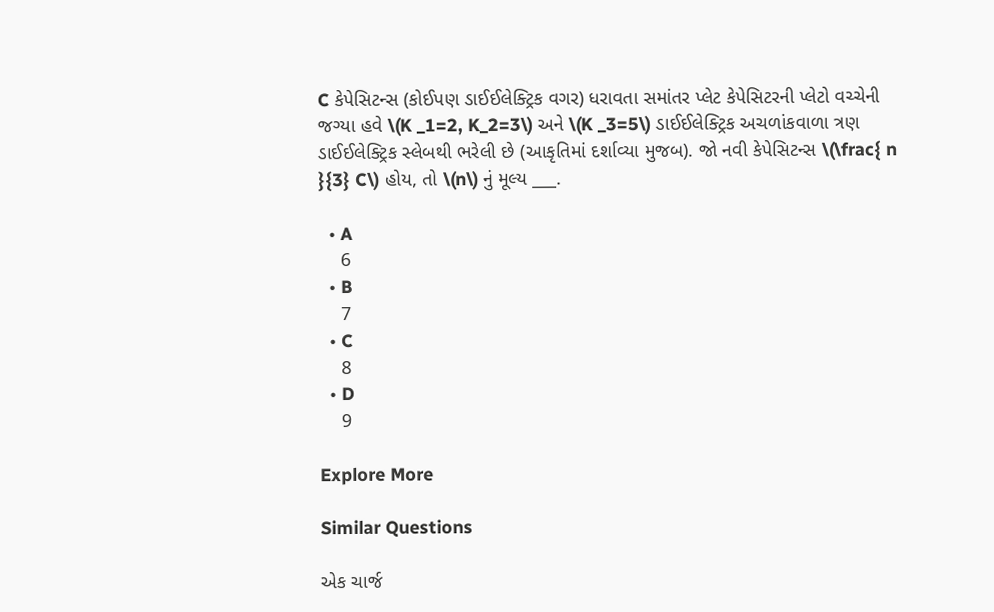C કેપેસિટન્સ (કોઈપણ ડાઈઈલેક્ટ્રિક વગર) ધરાવતા સમાંતર પ્લેટ કેપેસિટરની પ્લેટો વચ્ચેની જગ્યા હવે \(K _1=2, K_2=3\) અને \(K _3=5\) ડાઈઈલેક્ટ્રિક અચળાંકવાળા ત્રણ ડાઈઈલેક્ટ્રિક સ્લેબથી ભરેલી છે (આકૃતિમાં દર્શાવ્યા મુજબ). જો નવી કેપેસિટન્સ \(\frac{ n }{3} C\) હોય, તો \(n\) નું મૂલ્ય ___.

  • A
    6
  • B
    7
  • C
    8
  • D
    9

Explore More

Similar Questions

એક ચાર્જ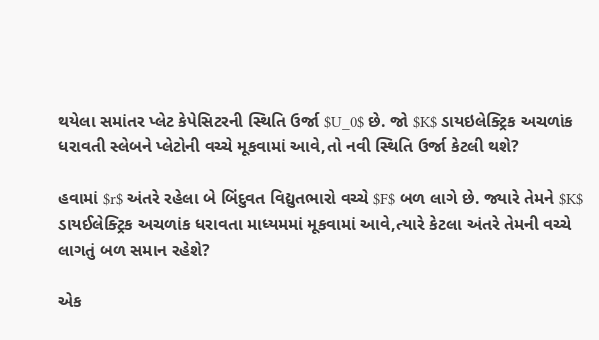થયેલા સમાંતર પ્લેટ કેપેસિટરની સ્થિતિ ઉર્જા $U_0$ છે. જો $K$ ડાયઇલેક્ટ્રિક અચળાંક ધરાવતી સ્લેબને પ્લેટોની વચ્ચે મૂકવામાં આવે,તો નવી સ્થિતિ ઉર્જા કેટલી થશે?

હવામાં $r$ અંતરે રહેલા બે બિંદુવત વિદ્યુતભારો વચ્ચે $F$ બળ લાગે છે. જ્યારે તેમને $K$ ડાયઈલેક્ટ્રિક અચળાંક ધરાવતા માધ્યમમાં મૂકવામાં આવે,ત્યારે કેટલા અંતરે તેમની વચ્ચે લાગતું બળ સમાન રહેશે?

એક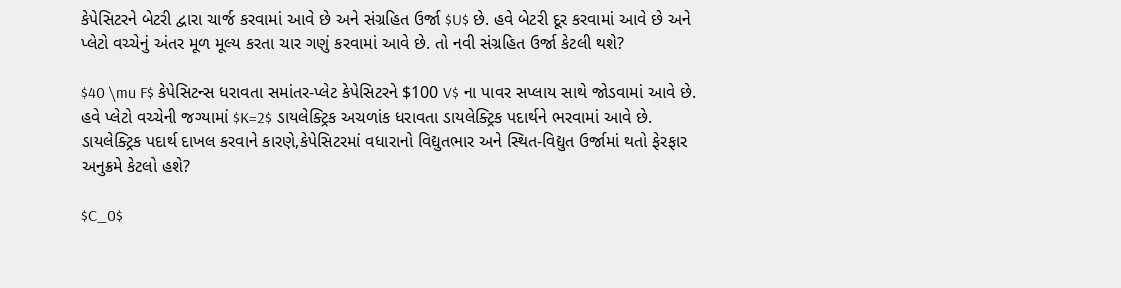કેપેસિટરને બેટરી દ્વારા ચાર્જ કરવામાં આવે છે અને સંગ્રહિત ઉર્જા $U$ છે. હવે બેટરી દૂર કરવામાં આવે છે અને પ્લેટો વચ્ચેનું અંતર મૂળ મૂલ્ય કરતા ચાર ગણું કરવામાં આવે છે. તો નવી સંગ્રહિત ઉર્જા કેટલી થશે?

$40 \mu F$ કેપેસિટન્સ ધરાવતા સમાંતર-પ્લેટ કેપેસિટરને $100 V$ ના પાવર સપ્લાય સાથે જોડવામાં આવે છે. હવે પ્લેટો વચ્ચેની જગ્યામાં $K=2$ ડાયલેક્ટ્રિક અચળાંક ધરાવતા ડાયલેક્ટ્રિક પદાર્થને ભરવામાં આવે છે. ડાયલેક્ટ્રિક પદાર્થ દાખલ કરવાને કારણે,કેપેસિટરમાં વધારાનો વિદ્યુતભાર અને સ્થિત-વિદ્યુત ઉર્જામાં થતો ફેરફાર અનુક્રમે કેટલો હશે?

$C_0$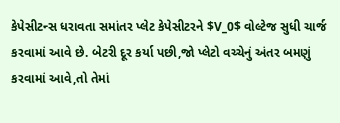કેપેસીટન્સ ધરાવતા સમાંતર પ્લેટ કેપેસીટરને $V_0$ વોલ્ટેજ સુધી ચાર્જ કરવામાં આવે છે. બેટરી દૂર કર્યા પછી,જો પ્લેટો વચ્ચેનું અંતર બમણું કરવામાં આવે,તો તેમાં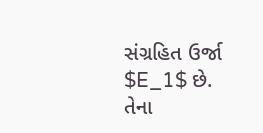સંગ્રહિત ઉર્જા $E_1$ છે. તેના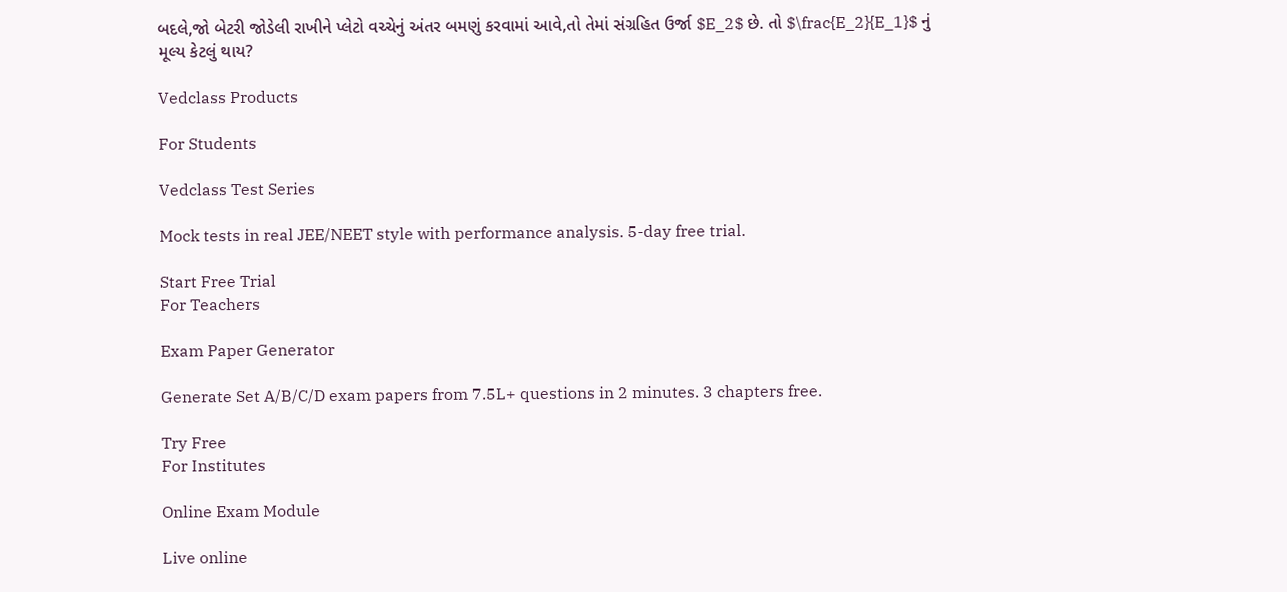બદલે,જો બેટરી જોડેલી રાખીને પ્લેટો વચ્ચેનું અંતર બમણું કરવામાં આવે,તો તેમાં સંગ્રહિત ઉર્જા $E_2$ છે. તો $\frac{E_2}{E_1}$ નું મૂલ્ય કેટલું થાય?

Vedclass Products

For Students

Vedclass Test Series

Mock tests in real JEE/NEET style with performance analysis. 5-day free trial.

Start Free Trial
For Teachers

Exam Paper Generator

Generate Set A/B/C/D exam papers from 7.5L+ questions in 2 minutes. 3 chapters free.

Try Free
For Institutes

Online Exam Module

Live online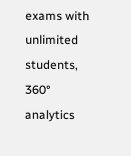exams with unlimited students, 360° analytics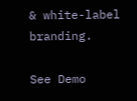& white-label branding.

See Demo